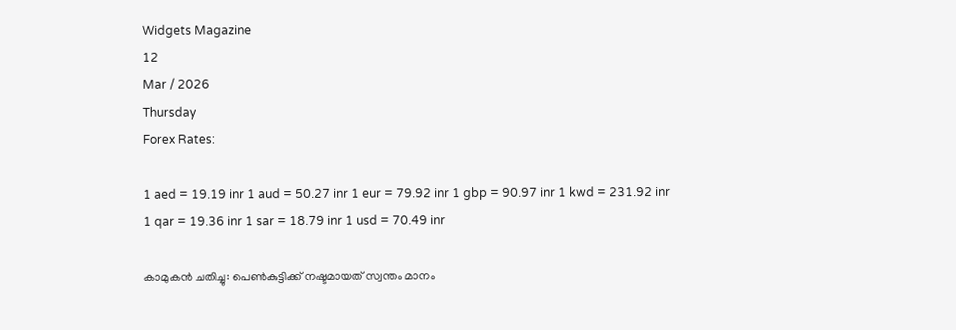Widgets Magazine
12
Mar / 2026
Thursday
Forex Rates:

1 aed = 19.19 inr 1 aud = 50.27 inr 1 eur = 79.92 inr 1 gbp = 90.97 inr 1 kwd = 231.92 inr 1 qar = 19.36 inr 1 sar = 18.79 inr 1 usd = 70.49 inr

കാമുകന്‍ ചതിച്ചു: പെണ്‍കുട്ടിക്ക് നഷ്ടമായത് സ്വന്തം മാനം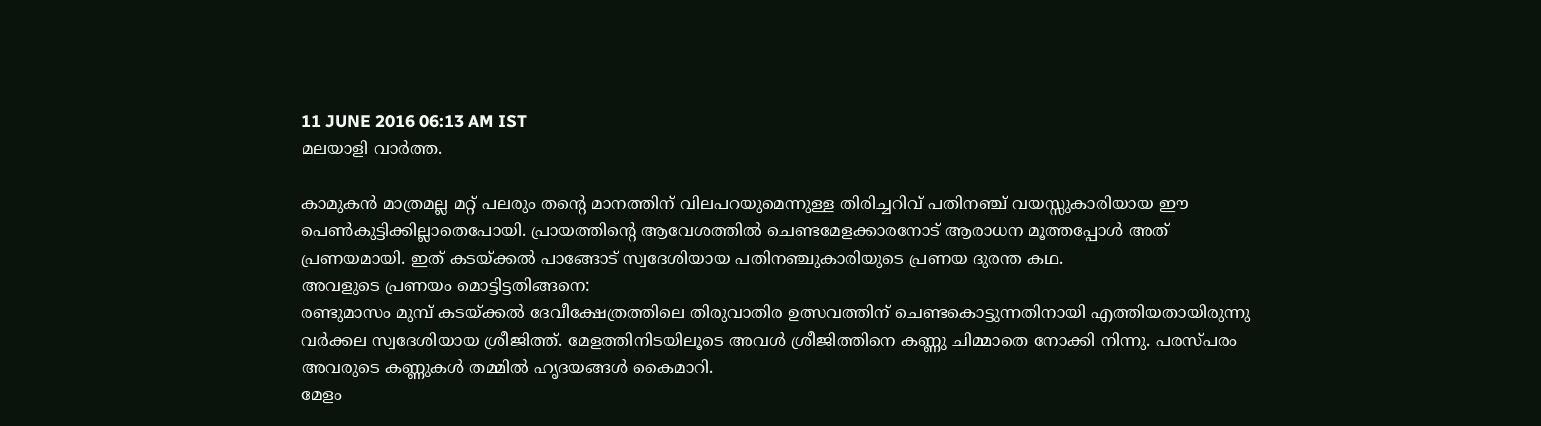11 JUNE 2016 06:13 AM IST
മലയാളി വാര്‍ത്ത.

കാമുകന്‍ മാത്രമല്ല മറ്റ് പലരും തന്റെ മാനത്തിന് വിലപറയുമെന്നുള്ള തിരിച്ചറിവ് പതിനഞ്ച് വയസ്സുകാരിയായ ഈ പെണ്‍കുട്ടിക്കില്ലാതെപോയി. പ്രായത്തിന്റെ ആവേശത്തില്‍ ചെണ്ടമേളക്കാരനോട് ആരാധന മൂത്തപ്പോള്‍ അത് പ്രണയമായി. ഇത് കടയ്ക്കല്‍ പാങ്ങോട് സ്വദേശിയായ പതിനഞ്ചുകാരിയുടെ പ്രണയ ദുരന്ത കഥ.
അവളുടെ പ്രണയം മൊട്ടിട്ടതിങ്ങനെ:
രണ്ടുമാസം മുമ്പ് കടയ്ക്കല്‍ ദേവീക്ഷേത്രത്തിലെ തിരുവാതിര ഉത്സവത്തിന് ചെണ്ടകൊട്ടുന്നതിനായി എത്തിയതായിരുന്നു വര്‍ക്കല സ്വദേശിയായ ശ്രീജിത്ത്. മേളത്തിനിടയിലൂടെ അവള്‍ ശ്രീജിത്തിനെ കണ്ണു ചിമ്മാതെ നോക്കി നിന്നു. പരസ്പരം അവരുടെ കണ്ണുകള്‍ തമ്മില്‍ ഹൃദയങ്ങള്‍ കൈമാറി.
മേളം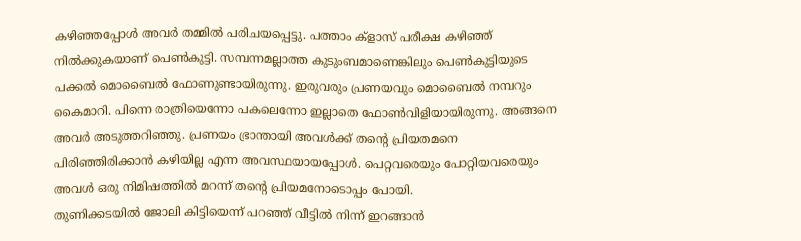കഴിഞ്ഞപ്പോള്‍ അവര്‍ തമ്മില്‍ പരിചയപ്പെട്ടു. പത്താം ക്‌ളാസ് പരീക്ഷ കഴിഞ്ഞ് നില്‍ക്കുകയാണ് പെണ്‍കുട്ടി. സമ്പന്നമല്ലാത്ത കുടുംബമാണെങ്കിലും പെണ്‍കുട്ടിയുടെ പക്കല്‍ മൊബൈല്‍ ഫോണുണ്ടായിരുന്നു. ഇരുവരും പ്രണയവും മൊബൈല്‍ നമ്പറും കൈമാറി. പിന്നെ രാത്രിയെന്നോ പകലെന്നോ ഇല്ലാതെ ഫോണ്‍വിളിയായിരുന്നു. അങ്ങനെ അവര്‍ അടുത്തറിഞ്ഞു. പ്രണയം ഭ്രാന്തായി അവള്‍ക്ക് തന്റെ പ്രിയതമനെ പിരിഞ്ഞിരിക്കാന്‍ കഴിയില്ല എന്ന അവസ്ഥയായപ്പോള്‍. പെറ്റവരെയും പോറ്റിയവരെയും അവള്‍ ഒരു നിമിഷത്തില്‍ മറന്ന് തന്റെ പ്രിയമനോടൊപ്പം പോയി.
തുണിക്കടയില്‍ ജോലി കിട്ടിയെന്ന് പറഞ്ഞ് വീട്ടില്‍ നിന്ന് ഇറങ്ങാന്‍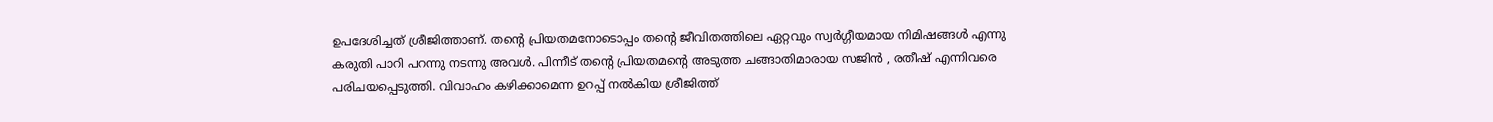ഉപദേശിച്ചത് ശ്രീജിത്താണ്. തന്റെ പ്രിയതമനോടൊപ്പം തന്റെ ജീവിതത്തിലെ ഏറ്റവും സ്വര്‍ഗ്ഗീയമായ നിമിഷങ്ങള്‍ എന്നു കരുതി പാറി പറന്നു നടന്നു അവള്‍. പിന്നീട് തന്റെ പ്രിയതമന്റെ അടുത്ത ചങ്ങാതിമാരായ സജിന്‍ , രതീഷ് എന്നിവരെ പരിചയപ്പെടുത്തി. വിവാഹം കഴിക്കാമെന്ന ഉറപ്പ് നല്‍കിയ ശ്രീജിത്ത്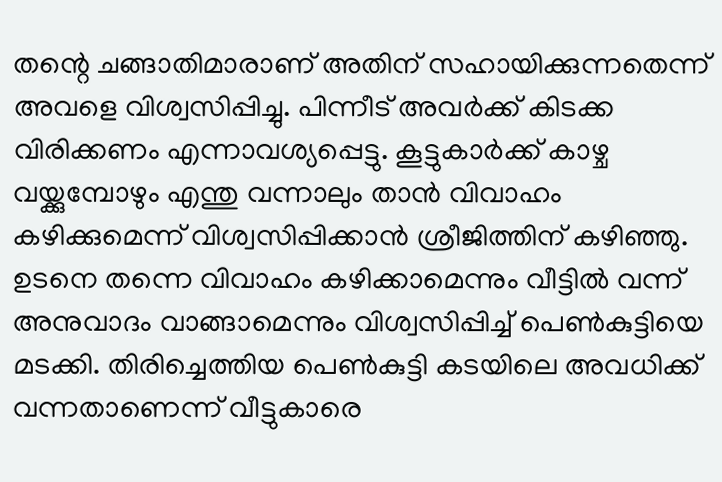തന്റെ ചങ്ങാതിമാരാണ് അതിന് സഹായിക്കുന്നതെന്ന് അവളെ വിശ്വസിപ്പിച്ചു. പിന്നീട് അവര്‍ക്ക് കിടക്ക വിരിക്കണം എന്നാവശ്യപ്പെട്ടു. കൂട്ടുകാര്‍ക്ക് കാഴ്ച വയ്ക്കുമ്പോഴും എന്തു വന്നാലും താന്‍ വിവാഹം കഴിക്കുമെന്ന് വിശ്വസിപ്പിക്കാന്‍ ശ്രീജിത്തിന് കഴിഞ്ഞു. ഉടനെ തന്നെ വിവാഹം കഴിക്കാമെന്നും വീട്ടില്‍ വന്ന് അനുവാദം വാങ്ങാമെന്നും വിശ്വസിപ്പിച്ച് പെണ്‍കുട്ടിയെ മടക്കി. തിരിച്ചെത്തിയ പെണ്‍കുട്ടി കടയിലെ അവധിക്ക് വന്നതാണെന്ന് വീട്ടുകാരെ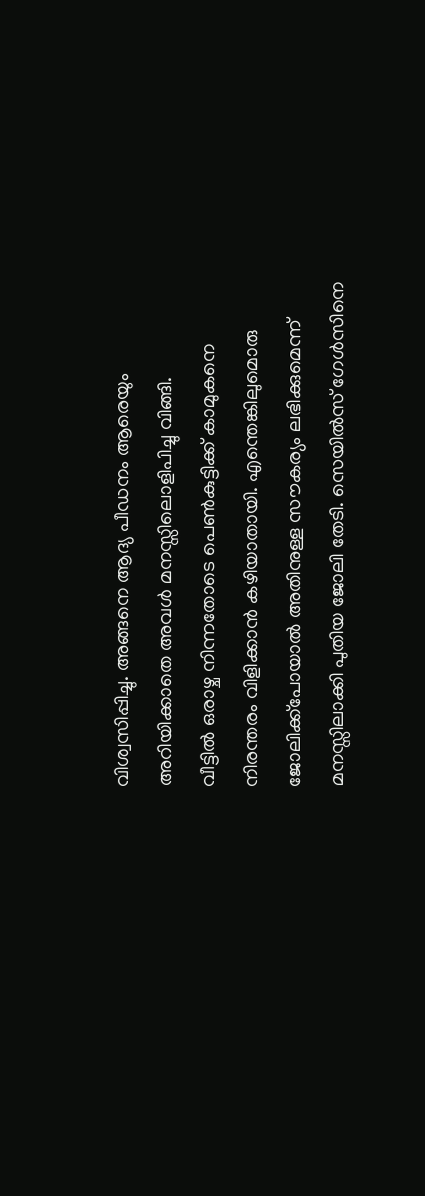വിശ്വസിപ്പിച്ചു. അങ്ങനെ ആദ്യ പീഡനം ആരെയും അറിയിക്കാതെ അവള്‍ മനസ്സിലൊളിപിച്ചു വിങ്ങി.
വീട്ടില്‍ ഒരാഴ്ച നിന്നതോടെ പെണ്‍കുട്ടിക്ക് കാമുകനെ നിരന്തരം വിളിക്കാന്‍ കഴിയാതായി. എന്തെങ്കിലുമൊരു ജോലിക്ക്‌പോയാല്‍ അതിനുള്ള സൗകര്യം ലഭിക്കുമെന്ന് മനസ്സിലാക്കി പുതിയ ജോലി തേടി. സെയില്‍സ് ഗേള്‍സിനെ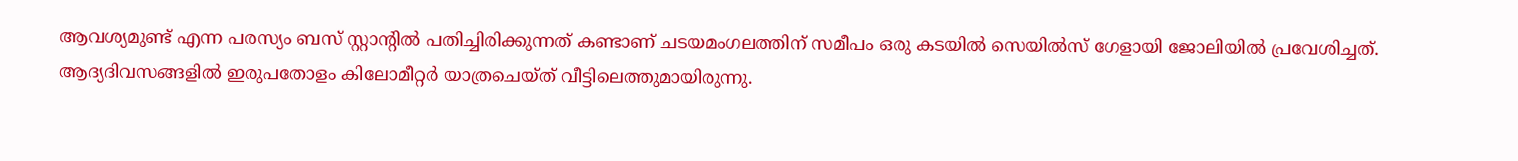ആവശ്യമുണ്ട് എന്ന പരസ്യം ബസ് സ്റ്റാന്റില്‍ പതിച്ചിരിക്കുന്നത് കണ്ടാണ് ചടയമംഗലത്തിന് സമീപം ഒരു കടയില്‍ സെയില്‍സ് ഗേളായി ജോലിയില്‍ പ്രവേശിച്ചത്. ആദ്യദിവസങ്ങളില്‍ ഇരുപതോളം കിലോമീറ്റര്‍ യാത്രചെയ്ത് വീട്ടിലെത്തുമായിരുന്നു.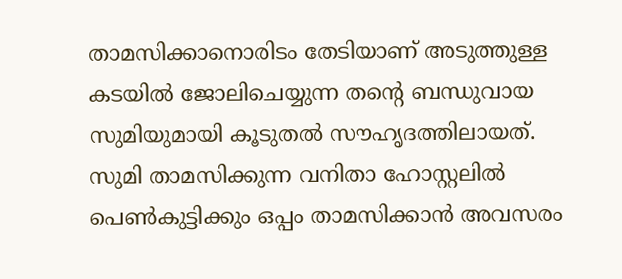താമസിക്കാനൊരിടം തേടിയാണ് അടുത്തുള്ള കടയില്‍ ജോലിചെയ്യുന്ന തന്റെ ബന്ധുവായ സുമിയുമായി കൂടുതല്‍ സൗഹൃദത്തിലായത്. സുമി താമസിക്കുന്ന വനിതാ ഹോസ്റ്റലില്‍ പെണ്‍കുട്ടിക്കും ഒപ്പം താമസിക്കാന്‍ അവസരം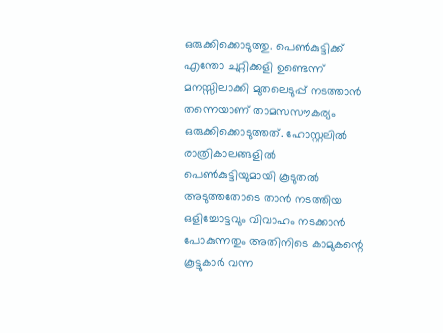ഒരുക്കിക്കൊടുത്തു. പെണ്‍കുട്ടിക്ക് എന്തോ ചുറ്റിക്കളി ഉണ്ടെന്ന് മനസ്സിലാക്കി മുതലെടുപ്പ് നടത്താന്‍ തന്നെയാണ് താമസസൗകര്യം ഒരുക്കിക്കൊടുത്തത്. ഹോസ്റ്റലില്‍ രാത്രികാലങ്ങളില്‍ പെണ്‍കുട്ടിയുമായി കൂടുതല്‍ അടുത്തതോടെ താന്‍ നടത്തിയ ഒളിച്ചോട്ടവും വിവാഹം നടക്കാന്‍ പോകുന്നതും അതിനിടെ കാമുകന്റെ കൂട്ടുകാര്‍ വന്ന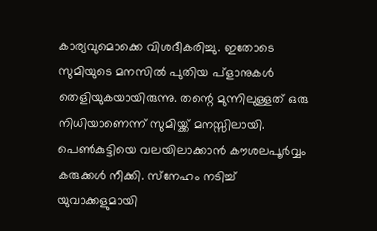കാര്യവുമൊക്കെ വിശദീകരിച്ചു. ഇതോടെ സുമിയുടെ മനസില്‍ പുതിയ പ്‌ളാനുകള്‍ തെളിയുകയായിരുന്നു. തന്റെ മുന്നിലുള്ളത് ഒരു നിധിയാണെന്ന് സുമിയ്ക്ക് മനസ്സിലായി. പെണ്‍കുട്ടിയെ വലയിലാക്കാന്‍ കൗശലപൂര്‍വ്വം കരുക്കള്‍ നീക്കി. സ്‌നേഹം നടിച്ച് യുവാക്കളുമായി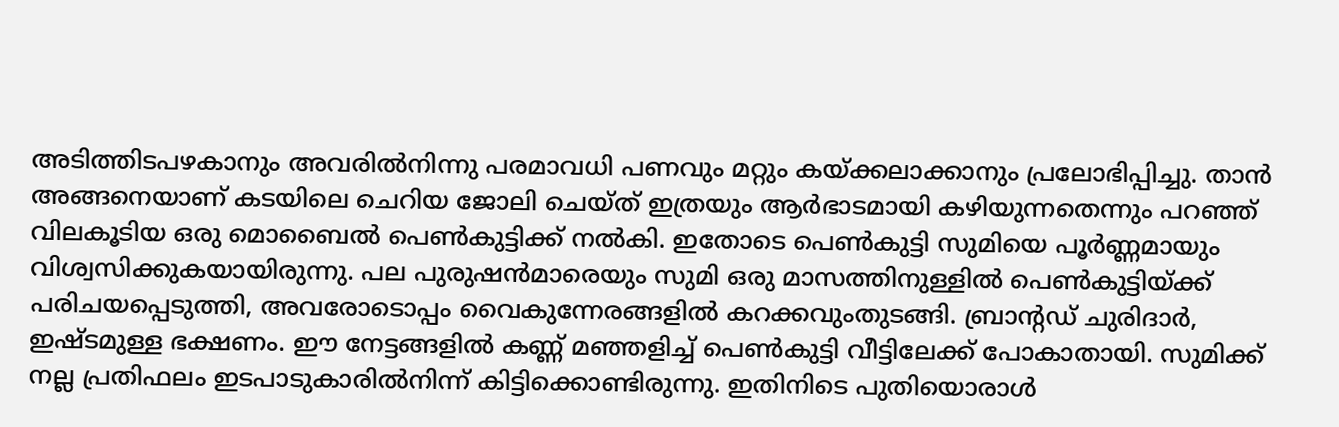അടിത്തിടപഴകാനും അവരില്‍നിന്നു പരമാവധി പണവും മറ്റും കയ്ക്കലാക്കാനും പ്രലോഭിപ്പിച്ചു. താന്‍ അങ്ങനെയാണ് കടയിലെ ചെറിയ ജോലി ചെയ്ത് ഇത്രയും ആര്‍ഭാടമായി കഴിയുന്നതെന്നും പറഞ്ഞ് വിലകൂടിയ ഒരു മൊബൈല്‍ പെണ്‍കുട്ടിക്ക് നല്‍കി. ഇതോടെ പെണ്‍കുട്ടി സുമിയെ പൂര്‍ണ്ണമായും വിശ്വസിക്കുകയായിരുന്നു. പല പുരുഷന്‍മാരെയും സുമി ഒരു മാസത്തിനുള്ളില്‍ പെണ്‍കുട്ടിയ്ക്ക് പരിചയപ്പെടുത്തി, അവരോടൊപ്പം വൈകുന്നേരങ്ങളില്‍ കറക്കവുംതുടങ്ങി. ബ്രാന്റഡ് ചുരിദാര്‍, ഇഷ്ടമുള്ള ഭക്ഷണം. ഈ നേട്ടങ്ങളില്‍ കണ്ണ് മഞ്ഞളിച്ച് പെണ്‍കുട്ടി വീട്ടിലേക്ക് പോകാതായി. സുമിക്ക് നല്ല പ്രതിഫലം ഇടപാടുകാരില്‍നിന്ന് കിട്ടിക്കൊണ്ടിരുന്നു. ഇതിനിടെ പുതിയൊരാള്‍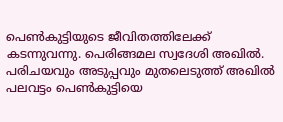പെണ്‍കുട്ടിയുടെ ജീവിതത്തിലേക്ക് കടന്നുവന്നു. പെരിങ്ങമല സ്വദേശി അഖില്‍. പരിചയവും അടുപ്പവും മുതലെടുത്ത് അഖില്‍ പലവട്ടം പെണ്‍കുട്ടിയെ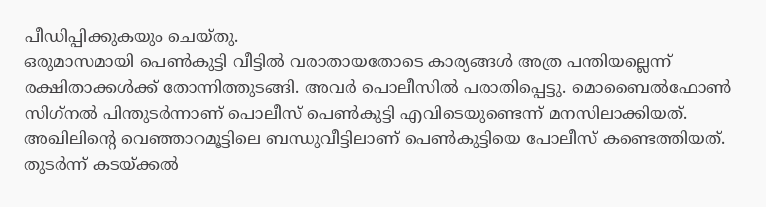പീഡിപ്പിക്കുകയും ചെയ്തു.
ഒരുമാസമായി പെണ്‍കുട്ടി വീട്ടില്‍ വരാതായതോടെ കാര്യങ്ങള്‍ അത്ര പന്തിയല്ലെന്ന് രക്ഷിതാക്കള്‍ക്ക് തോന്നിത്തുടങ്ങി. അവര്‍ പൊലീസില്‍ പരാതിപ്പെട്ടു. മൊബൈല്‍ഫോണ്‍ സിഗ്‌നല്‍ പിന്തുടര്‍ന്നാണ് പൊലീസ് പെണ്‍കുട്ടി എവിടെയുണ്ടെന്ന് മനസിലാക്കിയത്. അഖിലിന്റെ വെഞ്ഞാറമൂട്ടിലെ ബന്ധുവീട്ടിലാണ് പെണ്‍കുട്ടിയെ പോലീസ് കണ്ടെത്തിയത്. തുടര്‍ന്ന് കടയ്ക്കല്‍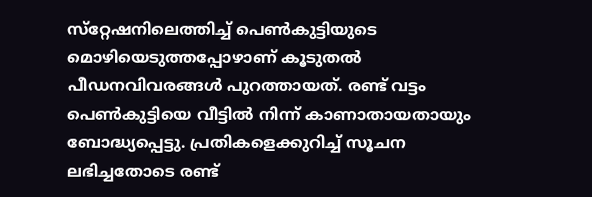സ്‌റ്റേഷനിലെത്തിച്ച് പെണ്‍കുട്ടിയുടെ മൊഴിയെടുത്തപ്പോഴാണ് കൂടുതല്‍ പീഡനവിവരങ്ങള്‍ പുറത്തായത്. രണ്ട് വട്ടം പെണ്‍കുട്ടിയെ വീട്ടില്‍ നിന്ന് കാണാതായതായും ബോദ്ധ്യപ്പെട്ടു. പ്രതികളെക്കുറിച്ച് സൂചന ലഭിച്ചതോടെ രണ്ട്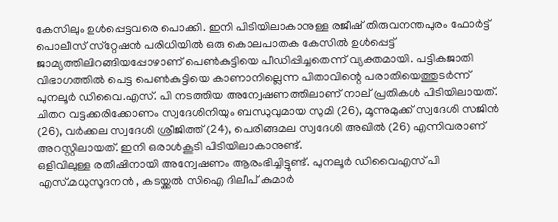കേസിലും ഉള്‍പ്പെട്ടവരെ പൊക്കി. ഇനി പിടിയിലാകാനുള്ള രജീഷ് തിരുവനന്തപുരം ഫോര്‍ട്ട് പൊലീസ് സ്‌റ്റേഷന്‍ പരിധിയില്‍ ഒരു കൊലപാതക കേസില്‍ ഉള്‍പ്പെട്ട് ജാമ്യത്തിലിറങ്ങിയപ്പോഴാണ് പെണ്‍കുട്ടിയെ പീഡിപ്പിച്ചതെന്ന് വ്യക്തമായി. പട്ടികജാതി വിഭാഗത്തില്‍ പെട്ട പെണ്‍കുട്ടിയെ കാണാനില്ലെന്ന പിതാവിന്റെ പരാതിയെത്തുടര്‍ന്ന് പുനലൂര്‍ ഡിവൈ.എസ്. പി നടത്തിയ അന്വേഷണത്തിലാണ് നാല് പ്രതികള്‍ പിടിയിലായത്. ചിതറ വട്ടക്കരിക്കോണം സ്വദേശിനിയും ബന്ധുവുമായ സുമി (26), മൂന്നുമുക്ക് സ്വദേശി സജിന്‍ (26), വര്‍ക്കല സ്വദേശി ശ്രീജിത്ത് (24), പെരിങ്ങമല സ്വദേശി അഖില്‍ (26) എന്നിവരാണ് അറസ്റ്റിലായത്. ഇനി ഒരാള്‍കൂടി പിടിയിലാകാനുണ്ട്.
ഒളിവിലുള്ള രതീഷിനായി അന്വേഷണം ആരംഭിച്ചിട്ടുണ്ട്. പുനലൂര്‍ ഡിവൈഎസ് പി എസ്.മധുസൂദനന്‍ , കടയ്ക്കല്‍ സിഐ ദിലീപ് കുമാര്‍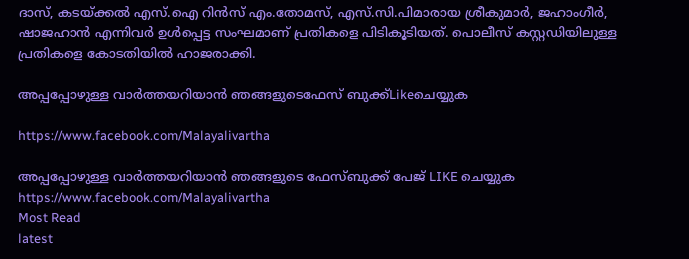ദാസ്, കടയ്ക്കല്‍ എസ്.ഐ റിന്‍സ് എം.തോമസ്, എസ്.സി.പിമാരായ ശ്രീകുമാര്‍, ജഹാംഗീര്‍, ഷാജഹാന്‍ എന്നിവര്‍ ഉള്‍പ്പെട്ട സംഘമാണ് പ്രതികളെ പിടികൂടിയത്. പൊലീസ് കസ്റ്റഡിയിലുള്ള പ്രതികളെ കോടതിയില്‍ ഹാജരാക്കി.

അപ്പപ്പോഴുള്ള വാര്‍ത്തയറിയാന്‍ ഞങ്ങളുടെഫേസ്‌ ബുക്ക്‌Likeചെയ്യുക

https://www.facebook.com/Malayalivartha

അപ്പപ്പോഴുള്ള വാര്‍ത്തയറിയാന്‍ ഞങ്ങളുടെ ഫേസ്‌ബുക്ക്‌ പേജ് LIKE ചെയ്യുക
https://www.facebook.com/Malayalivartha
Most Read
latest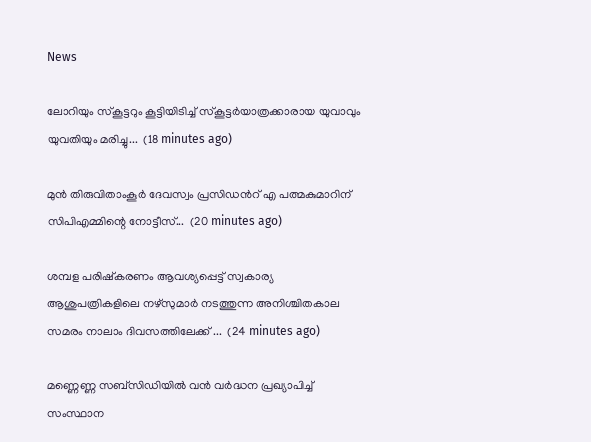News

ലോറിയും സ്കൂട്ടറും കൂട്ടിയിടിച്ച് സ്കൂട്ടർയാത്രക്കാരായ യുവാവും യുവതിയും മരിച്ചു...  (18 minutes ago)

മുൻ തിരുവിതാംകൂർ ദേവസ്വം പ്രസിഡൻറ് എ പത്മകുമാറിന് സിപിഎമ്മിന്റെ നോട്ടീസ്...  (20 minutes ago)

ശമ്പള പരിഷ്കരണം ആവശ്യപ്പെട്ട് സ്വകാര്യ ആശുപത്രികളിലെ നഴ്സുമാർ നടത്തുന്ന അനിശ്ചിതകാല സമരം നാലാം ദിവസത്തിലേക്ക് ...  (24 minutes ago)

മണ്ണെണ്ണ സബ്സിഡിയില്‍ വന്‍ വര്‍ദ്ധന പ്രഖ്യാപിച്ച് സംസ്ഥാന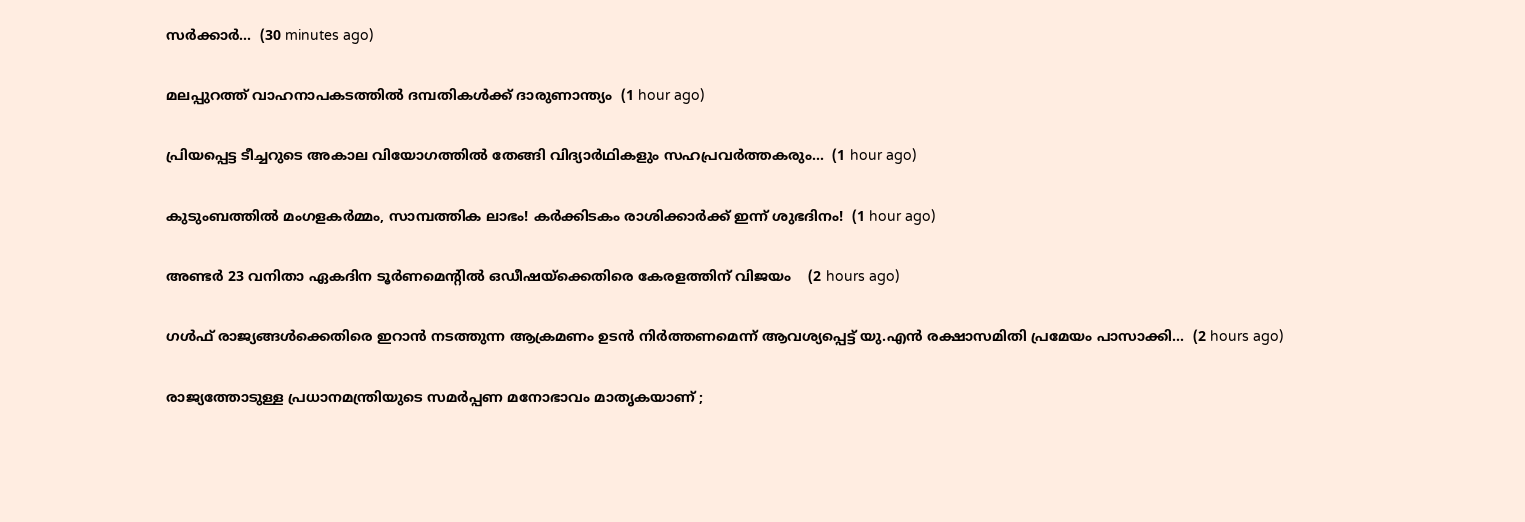സര്‍ക്കാര്‍...  (30 minutes ago)

മലപ്പുറത്ത് വാഹനാപകടത്തിൽ ദമ്പതികൾക്ക് ദാരുണാന്ത്യം  (1 hour ago)

പ്രിയപ്പെട്ട ടീച്ചറുടെ അകാല വിയോഗത്തില്‍ തേങ്ങി വിദ്യാര്‍ഥികളും സഹപ്രവര്‍ത്തകരും...  (1 hour ago)

കുടുംബത്തിൽ മംഗളകർമ്മം, സാമ്പത്തിക ലാഭം! കർക്കിടകം രാശിക്കാർക്ക് ഇന്ന് ശുഭദിനം!  (1 hour ago)

അണ്ടർ 23 വനിതാ ഏകദിന ടൂർണമെന്റിൽ ഒഡീഷയ്ക്കെതിരെ കേരളത്തിന് വിജയം    (2 hours ago)

ഗൾഫ് രാജ്യങ്ങൾക്കെതിരെ ഇറാൻ നടത്തുന്ന ആക്രമണം ഉടൻ നിർത്തണമെന്ന് ആവശ്യപ്പെട്ട് യു.എൻ രക്ഷാസമിതി പ്രമേയം പാസാക്കി...  (2 hours ago)

രാജ്യത്തോടുള്ള പ്രധാനമന്ത്രിയുടെ സമര്‍പ്പണ മനോഭാവം മാതൃകയാണ് ;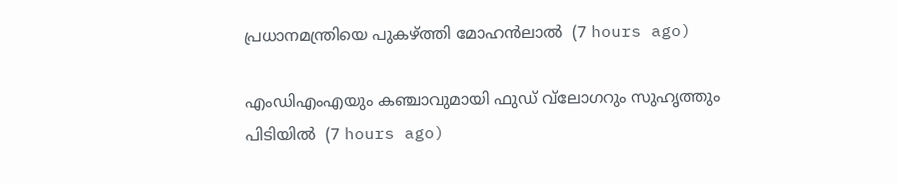പ്രധാനമന്ത്രിയെ പുകഴ്ത്തി മോഹന്‍ലാല്‍  (7 hours ago)

എംഡിഎംഎയും കഞ്ചാവുമായി ഫുഡ് വ്‌ലോഗറും സുഹൃത്തും പിടിയില്‍  (7 hours ago)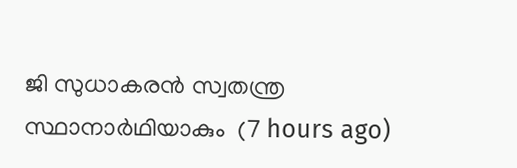ജി സുധാകരന്‍ സ്വതന്ത്ര സ്ഥാനാര്‍ഥിയാകും  (7 hours ago)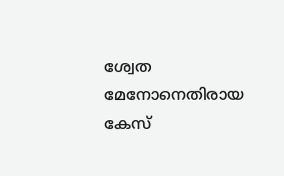ശ്വേത മേനോനെതിരായ കേസ്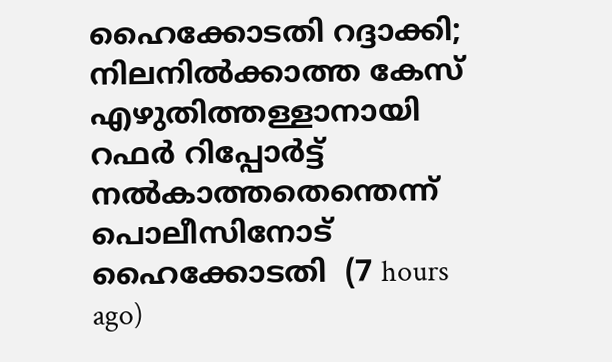ഹൈക്കോടതി റദ്ദാക്കി; നിലനില്‍ക്കാത്ത കേസ് എഴുതിത്തള്ളാനായി റഫര്‍ റിപ്പോര്‍ട്ട് നല്‍കാത്തതെന്തെന്ന് പൊലീസിനോട് ഹൈക്കോടതി  (7 hours ago)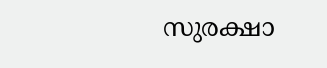സുരക്ഷാ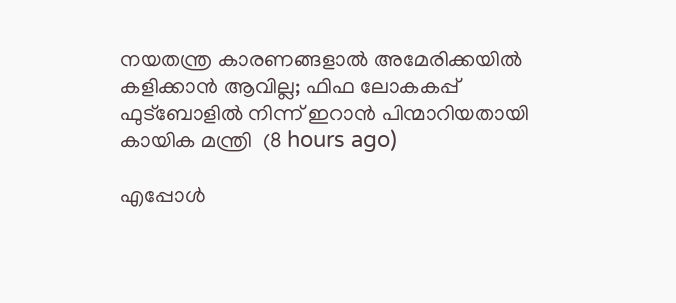നയതന്ത്ര കാരണങ്ങളാല്‍ അമേരിക്കയില്‍ കളിക്കാന്‍ ആവില്ല; ഫിഫ ലോകകപ്പ് ഫുട്‌ബോളില്‍ നിന്ന് ഇറാന്‍ പിന്മാറിയതായി കായിക മന്ത്രി  (8 hours ago)

എപ്പോള്‍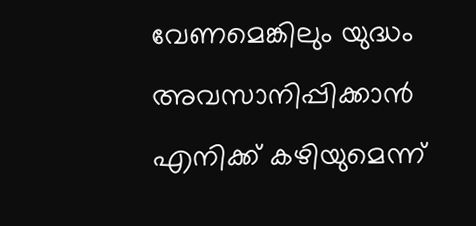വേണമെങ്കിലും യുദ്ധം അവസാനിപ്പിക്കാന്‍ എനിക്ക് കഴിയുമെന്ന്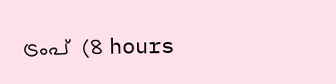ട്രംപ്  (8 hours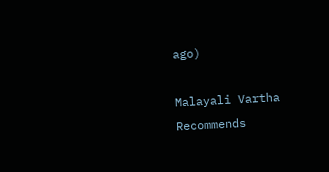ago)

Malayali Vartha Recommends